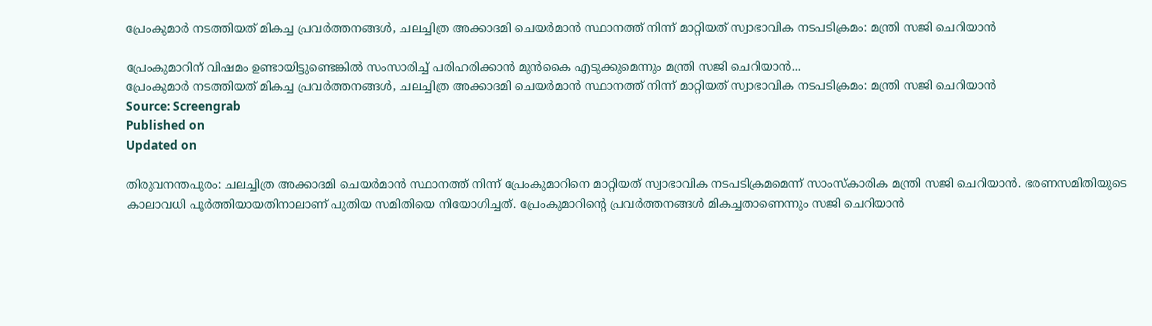പ്രേംകുമാർ നടത്തിയത് മികച്ച പ്രവർത്തനങ്ങൾ, ചലച്ചിത്ര അക്കാദമി ചെയർമാൻ സ്ഥാനത്ത് നിന്ന് മാറ്റിയത് സ്വാഭാവിക നടപടിക്രമം: മന്ത്രി സജി ചെറിയാൻ

പ്രേംകുമാറിന് വിഷമം ഉണ്ടായിട്ടുണ്ടെങ്കിൽ സംസാരിച്ച് പരിഹരിക്കാൻ മുൻകൈ എടുക്കുമെന്നും മന്ത്രി സജി ചെറിയാൻ...
പ്രേംകുമാർ നടത്തിയത് മികച്ച പ്രവർത്തനങ്ങൾ, ചലച്ചിത്ര അക്കാദമി ചെയർമാൻ സ്ഥാനത്ത് നിന്ന് മാറ്റിയത് സ്വാഭാവിക നടപടിക്രമം: മന്ത്രി സജി ചെറിയാൻ
Source: Screengrab
Published on
Updated on

തിരുവനന്തപുരം: ചലച്ചിത്ര അക്കാദമി ചെയർമാൻ സ്ഥാനത്ത് നിന്ന് പ്രേംകുമാറിനെ മാറ്റിയത് സ്വാഭാവിക നടപടിക്രമമെന്ന് സാംസ്കാരിക മന്ത്രി സജി ചെറിയാൻ. ഭരണസമിതിയുടെ കാലാവധി പൂർത്തിയായതിനാലാണ് പുതിയ സമിതിയെ നിയോഗിച്ചത്. പ്രേംകുമാറിൻ്റെ പ്രവർത്തനങ്ങൾ മികച്ചതാണെന്നും സജി ചെറിയാൻ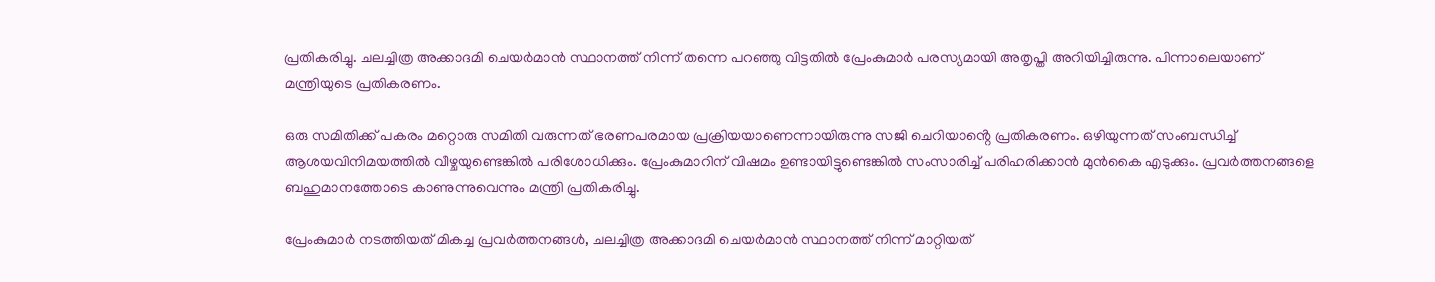പ്രതികരിച്ചു. ചലച്ചിത്ര അക്കാദമി ചെയർമാൻ സ്ഥാനത്ത് നിന്ന് തന്നെ പറഞ്ഞു വിട്ടതിൽ പ്രേംകുമാർ പരസ്യമായി അതൃപ്തി അറിയിച്ചിരുന്നു. പിന്നാലെയാണ് മന്ത്രിയുടെ പ്രതികരണം.

ഒരു സമിതിക്ക് പകരം മറ്റൊരു സമിതി വരുന്നത് ഭരണപരമായ പ്രക്രിയയാണെന്നായിരുന്നു സജി ചെറിയാൻ്റെ പ്രതികരണം. ഒഴിയുന്നത് സംബന്ധിച്ച് ആശയവിനിമയത്തിൽ വീഴ്ചയുണ്ടെങ്കിൽ പരിശോധിക്കും. പ്രേംകുമാറിന് വിഷമം ഉണ്ടായിട്ടുണ്ടെങ്കിൽ സംസാരിച്ച് പരിഹരിക്കാൻ മുൻകൈ എടുക്കും. പ്രവർത്തനങ്ങളെ ബഹുമാനത്തോടെ കാണുന്നുവെന്നും മന്ത്രി പ്രതികരിച്ചു.

പ്രേംകുമാർ നടത്തിയത് മികച്ച പ്രവർത്തനങ്ങൾ, ചലച്ചിത്ര അക്കാദമി ചെയർമാൻ സ്ഥാനത്ത് നിന്ന് മാറ്റിയത്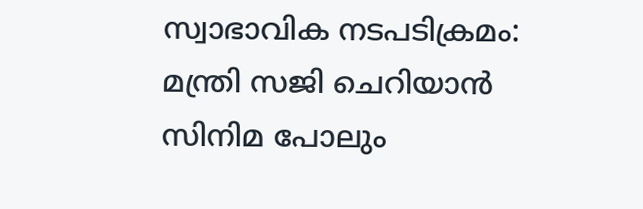സ്വാഭാവിക നടപടിക്രമം: മന്ത്രി സജി ചെറിയാൻ
സിനിമ പോലും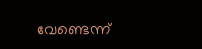വേണ്ടെന്ന്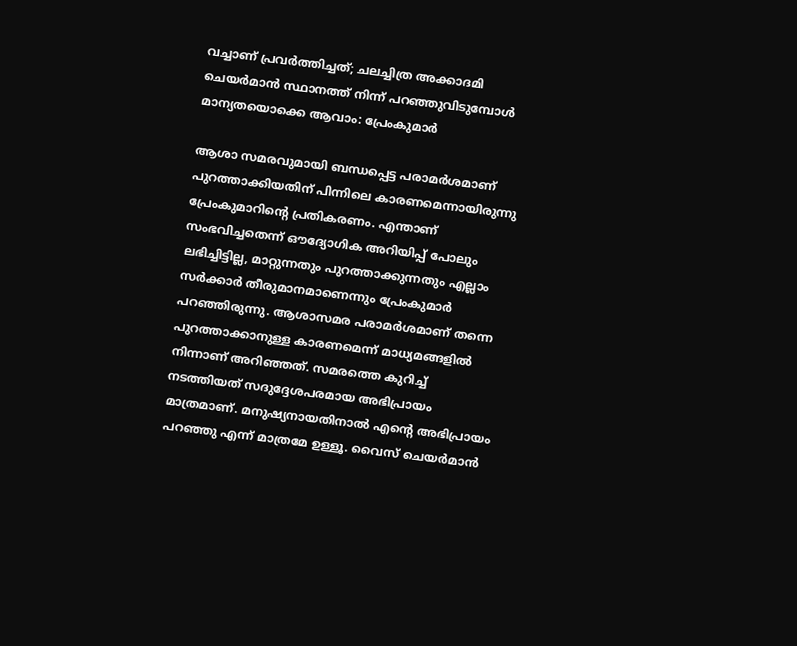വച്ചാണ് പ്രവർത്തിച്ചത്; ചലച്ചിത്ര അക്കാദമി ചെയർമാൻ സ്ഥാനത്ത് നിന്ന് പറഞ്ഞുവിടുമ്പോൾ മാന്യതയൊക്കെ ആവാം: പ്രേംകുമാർ

ആശാ സമരവുമായി ബന്ധപ്പെട്ട പരാമർശമാണ് പുറത്താക്കിയതിന് പിന്നിലെ കാരണമെന്നായിരുന്നു പ്രേംകുമാറിൻ്റെ പ്രതികരണം. എന്താണ് സംഭവിച്ചതെന്ന് ഔദ്യോഗിക അറിയിപ്പ് പോലും ലഭിച്ചിട്ടില്ല, മാറ്റുന്നതും പുറത്താക്കുന്നതും എല്ലാം സർക്കാർ തീരുമാനമാണെന്നും പ്രേംകുമാർ പറഞ്ഞിരുന്നു. ആശാസമര പരാമർശമാണ് തന്നെ പുറത്താക്കാനുള്ള കാരണമെന്ന് മാധ്യമങ്ങളിൽ നിന്നാണ് അറിഞ്ഞത്. സമരത്തെ കുറിച്ച് നടത്തിയത് സദുദ്ദേശപരമായ അഭിപ്രായം മാത്രമാണ്. മനുഷ്യനായതിനാൽ എൻ്റെ അഭിപ്രായം പറഞ്ഞു എന്ന് മാത്രമേ ഉള്ളൂ. വൈസ് ചെയർമാൻ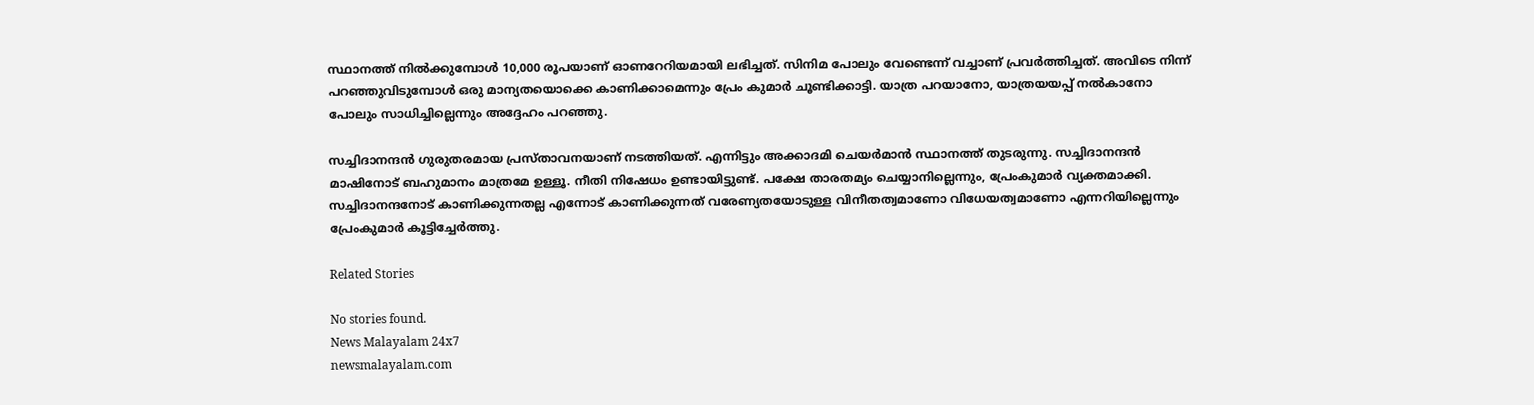സ്ഥാനത്ത് നിൽക്കുമ്പോൾ 10,000 രൂപയാണ് ഓണറേറിയമായി ലഭിച്ചത്. സിനിമ പോലും വേണ്ടെന്ന് വച്ചാണ് പ്രവർത്തിച്ചത്. അവിടെ നിന്ന് പറഞ്ഞുവിടുമ്പോൾ ഒരു മാന്യതയൊക്കെ കാണിക്കാമെന്നും പ്രേം കുമാർ ചൂണ്ടിക്കാട്ടി. യാത്ര പറയാനോ, യാത്രയയപ്പ് നൽകാനോ പോലും സാധിച്ചില്ലെന്നും അദ്ദേഹം പറഞ്ഞു.

സച്ചിദാനന്ദൻ ഗുരുതരമായ പ്രസ്താവനയാണ് നടത്തിയത്. എന്നിട്ടും അക്കാദമി ചെയർമാൻ സ്ഥാനത്ത് തുടരുന്നു. സച്ചിദാനന്ദൻ മാഷിനോട് ബഹുമാനം മാത്രമേ ഉള്ളൂ. നീതി നിഷേധം ഉണ്ടായിട്ടുണ്ട്. പക്ഷേ താരതമ്യം ചെയ്യാനില്ലെന്നും, പ്രേംകുമാർ വ്യക്തമാക്കി. സച്ചിദാനന്ദനോട് കാണിക്കുന്നതല്ല എന്നോട് കാണിക്കുന്നത് വരേണ്യതയോടുള്ള വിനീതത്വമാണോ വിധേയത്വമാണോ എന്നറിയില്ലെന്നും പ്രേംകുമാർ കൂട്ടിച്ചേർത്തു.

Related Stories

No stories found.
News Malayalam 24x7
newsmalayalam.com